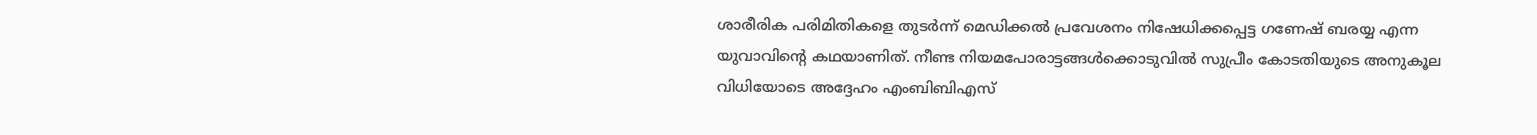ശാരീരിക പരിമിതികളെ തുടർന്ന് മെഡിക്കൽ പ്രവേശനം നിഷേധിക്കപ്പെട്ട ഗണേഷ് ബരയ്യ എന്ന യുവാവിന്‍റെ കഥയാണിത്. നീണ്ട നിയമപോരാട്ടങ്ങൾക്കൊടുവിൽ സുപ്രീം കോടതിയുടെ അനുകൂല വിധിയോടെ അദ്ദേഹം എംബിബിഎസ്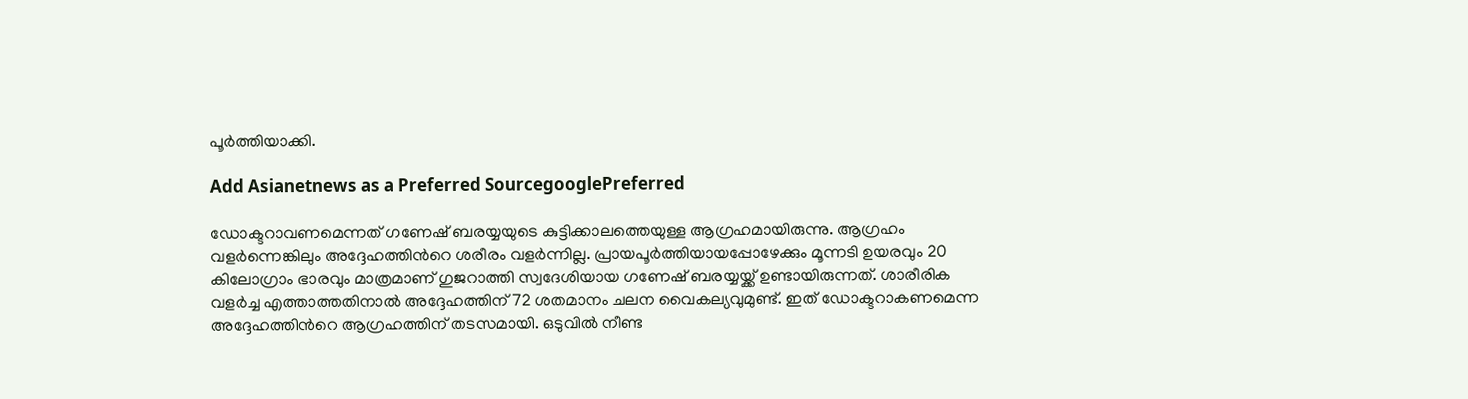പൂർത്തിയാക്കി.

Add Asianetnews as a Preferred SourcegooglePreferred

ഡോക്ടറാവണമെന്നത് ഗണേഷ് ബരയ്യയുടെ കുട്ടിക്കാലത്തെയുള്ള ആഗ്രഹമായിരുന്നു. ആഗ്രഹം വള‍ർന്നെങ്കിലും അദ്ദേഹത്തിന്‍റെ ശരീരം വളർന്നില്ല. പ്രായപൂർത്തിയായപ്പോഴേക്കും മൂന്നടി ഉയരവും 20 കിലോഗ്രാം ഭാരവും മാത്രമാണ് ഗുജറാത്തി സ്വദേശിയായ ഗണേഷ് ബരയ്യയ്ക്ക് ഉണ്ടായിരുന്നത്. ശാരീരിക വളര്‍ച്ച എത്താത്തതിനാല്‍ അദ്ദേഹത്തിന് 72 ശതമാനം ചലന വൈകല്യവുമുണ്ട്. ഇത് ഡോക്ടറാകണമെന്ന അദ്ദേഹത്തിന്‍റെ ആഗ്രഹത്തിന് തടസമായി. ഒടുവില്‍ നീണ്ട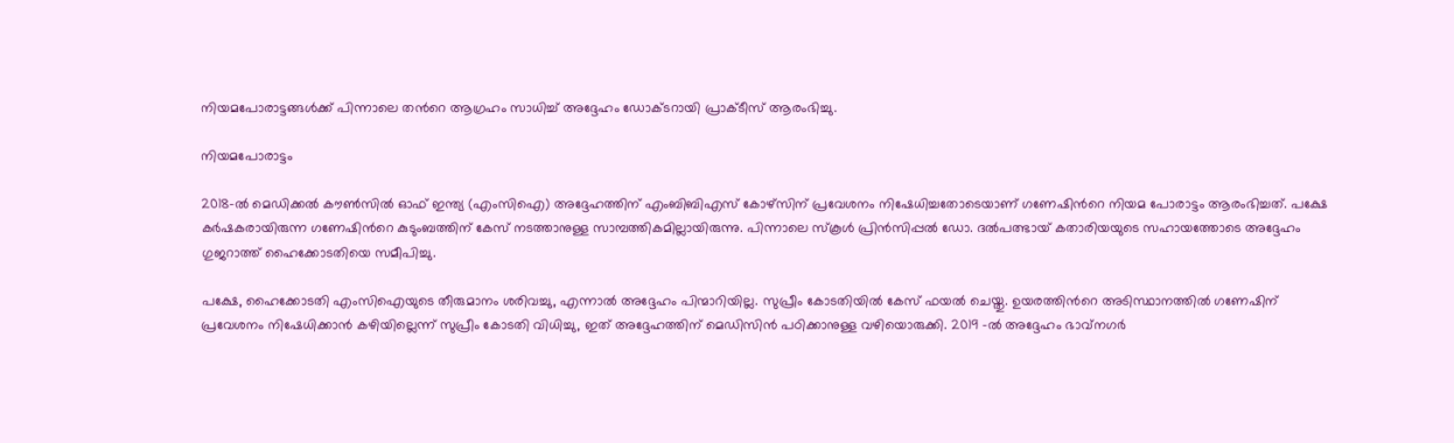നിയമപോരാട്ടങ്ങൾക്ക് പിന്നാലെ തന്‍റെ ആഗ്രഹം സാധിച്ച് അദ്ദേഹം ഡോക്ടറായി പ്രാക്ടീസ് ആരംഭിച്ചു.

നിയമപോരാട്ടം

2018-ൽ മെഡിക്കൽ കൗൺസിൽ ഓഫ് ഇന്ത്യ (എംസിഐ) അദ്ദേഹത്തിന് എംബിബിഎസ് കോഴ്‌സിന് പ്രവേശനം നിഷേധിച്ചതോടെയാണ് ഗണേഷിന്‍റെ നിയമ പോരാട്ടം ആരംഭിച്ചത്. പക്ഷേ കർഷകരായിരുന്ന ഗണേഷിന്‍റെ കുടുംബത്തിന് കേസ് നടത്താനുള്ള സാമ്പത്തികമില്ലായിരുന്നു. പിന്നാലെ സ്കൂൾ പ്രിൻസിപ്പൽ ഡോ. ദൽപത്ഭായ് കതാരിയയുടെ സഹായത്തോടെ അദ്ദേഹം ഗുജറാത്ത് ഹൈക്കോടതിയെ സമീപിച്ചു.

പക്ഷേ, ഹൈക്കോടതി എംസിഐയുടെ തീരുമാനം ശരിവച്ചു, എന്നാൽ അദ്ദേഹം പിന്മാറിയില്ല. സുപ്രീം കോടതിയിൽ കേസ് ഫയൽ ചെയ്തു. ഉയരത്തിന്‍റെ അടിസ്ഥാനത്തിൽ ഗണേഷിന് പ്രവേശനം നിഷേധിക്കാൻ കഴിയില്ലെന്ന് സുപ്രീം കോടതി വിധിച്ചു, ഇത് അദ്ദേഹത്തിന് മെഡിസിൻ പഠിക്കാനുള്ള വഴിയൊരുക്കി. 2019 -ൽ അദ്ദേഹം ഭാവ്നഗർ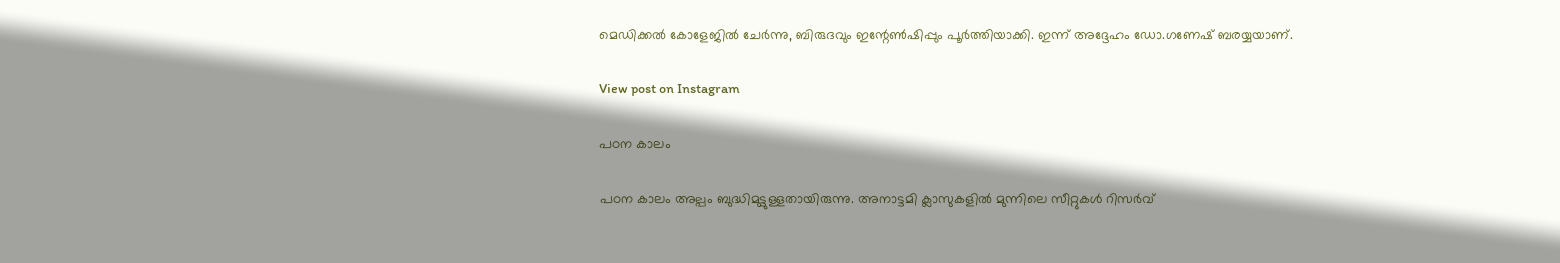മെഡിക്കൽ കോളേജിൽ ചേർന്നു, ബിരുദവും ഇന്റേൺഷിപ്പും പൂർത്തിയാക്കി. ഇന്ന് അദ്ദേഹം ഡോ.ഗണേഷ് ബരയ്യയാണ്.

View post on Instagram

പഠന കാലം

പഠന കാലം അല്പം ബുദ്ധിമുട്ടുള്ളതായിരുന്നു. അനാട്ടമി ക്ലാസുകളിൽ മുന്നിലെ സീറ്റുകൾ റിസർവ്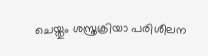ചെയ്തും ശസ്ത്രക്രിയാ പരിശീലന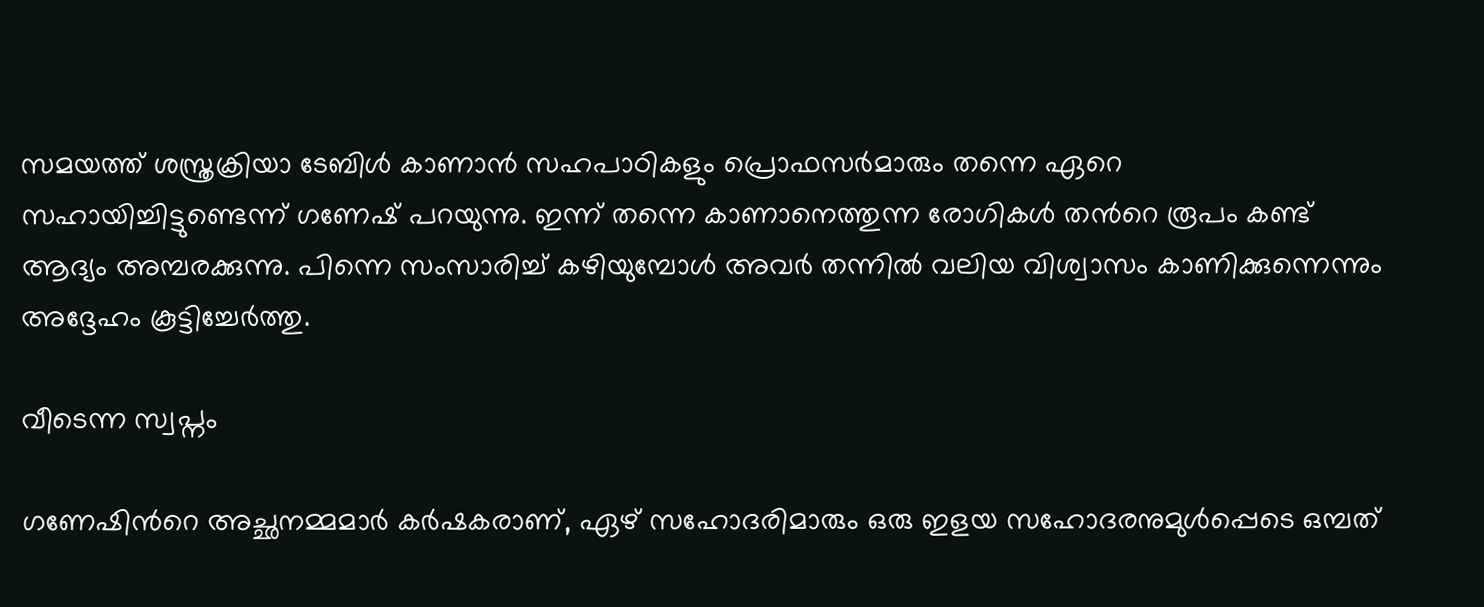സമയത്ത് ശസ്ത്രക്രിയാ ടേബിൾ കാണാൻ സഹപാഠികളും പ്രൊഫസർമാരും തന്നെ ഏറെ സഹായിച്ചിട്ടുണ്ടെന്ന് ഗണേഷ് പറയുന്നു. ഇന്ന് തന്നെ കാണാനെത്തുന്ന രോഗികൾ തന്‍റെ രൂപം കണ്ട് ആദ്യം അമ്പരക്കുന്നു. പിന്നെ സംസാരിച്ച് കഴിയുമ്പോൾ അവർ തന്നില്‍ വലിയ വിശ്വാസം കാണിക്കുന്നെന്നും അദ്ദേഹം കൂട്ടിച്ചേര്‍ത്തു.

വീടെന്ന സ്വപ്നം

ഗണേഷിന്‍റെ അച്ഛനമ്മമാര്‍ കർഷകരാണ്, ഏഴ് സഹോദരിമാരും ഒരു ഇളയ സഹോദരനുമുൾപ്പെടെ ഒമ്പത്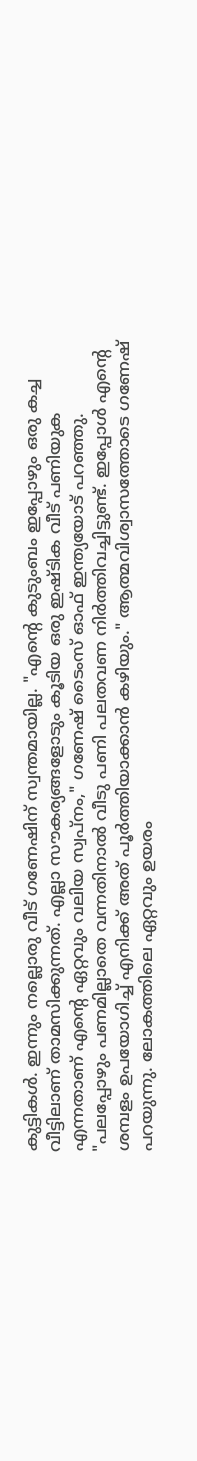കുട്ടികൾ. ഇന്നും നല്ലൊരു വീട് ഗണേഷിന് സ്വന്തമായില്ല. "എന്‍റെ കുടുംബം ഇപ്പോഴും ഒരു കച്ച വീട്ടിലാണ് താമസിക്കുന്നത്. എല്ലാ സൗകര്യങ്ങളോടും കൂടിയ ഒരു ഇഷ്ടിക വീട് പണിയുക എന്നതാണ് എന്‍റെ ഏറ്റവും വലിയ സ്വപ്നം," ഗണേഷ് ടൈംസ് ഓഫ് ഇന്ത്യയോട് പറഞ്ഞു. "പലപ്പോഴും പണമില്ലാതെ വന്നതിനാൽ വീടു പണി പലതവണ നിർത്തിവച്ചിട്ടുണ്ട്. ഇപ്പോൾ എന്‍റെ ശമ്പളം ഉപയോഗിച്ച് എനിക്ക് അത് പൂർത്തിയാക്കാൻ കഴിയും." ആത്മവിശ്വാസത്തോടെ ഗണേഷ് പറയുന്നു. ലോകത്തിലെ ഏറ്റവും ഉയരം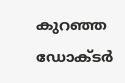കുറഞ്ഞ ഡോക്ടർ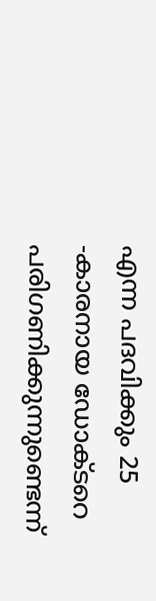എന്ന പദവിക്കും 25 -കാരനായ ഡോക്ടറെ പരിഗണിക്കുന്നുണ്ടെന്ന്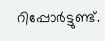റിപ്പോർട്ടുണ്ട്.